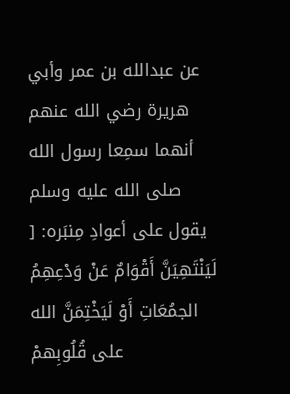عن عبدالله بن عمر وأبي هريرة رضي الله عنهم أنهما سمِعا رسول الله صلى الله عليه وسلم يقول على أعوادِ مِنبَره: [ لَيَنْتَهِيَنَّ أَقْوَامٌ عَنْ وَدْعِهِمُ الجمُعَاتِ أَوْ لَيَخْتِمَنَّ الله على قُلُوبِهمْ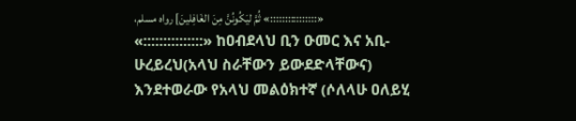،ثُمَّ ليَكُونُنَّ مِنَ الغَافِلينَ] رواه مسلم «::::::::::::::::» «:::::::::::::::» ከዐብደላህ ቢን ዑመር እና አቢ-ሁረይረህ(አላህ ስራቸውን ይውደድላቸውና) እንደተወራው የአላህ መልዕክተኛ (ሶለላሁ ዐለይሂ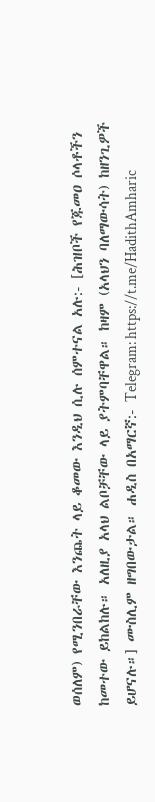ወሰለም) የሚንበራቸው እንጨት ላይ ቆመው እንዲህ ሲሉ ሰምተናል አሉ:- [ሕዝቦች የጁመዐ ሶላቶችን ከመተው ይከልከሉ። አለዚያ አላህ ልቦቻቸው ላይ ያትምባቸዋል። ከዛም (አላህን ባለማውሳት) ከዘንጊዎች ይሆናሉ።] ሙስሊም ዘግበውታል። ሐዲስ በአማርኛ:- Telegram: https://t.me/HadithAmharic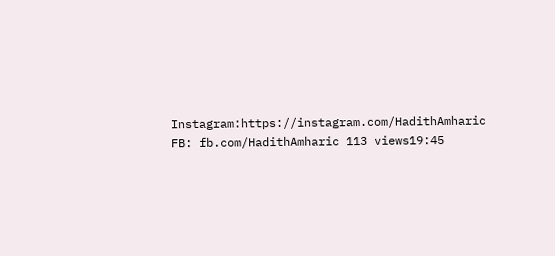Instagram:https://instagram.com/HadithAmharic FB: fb.com/HadithAmharic 113 views19:45